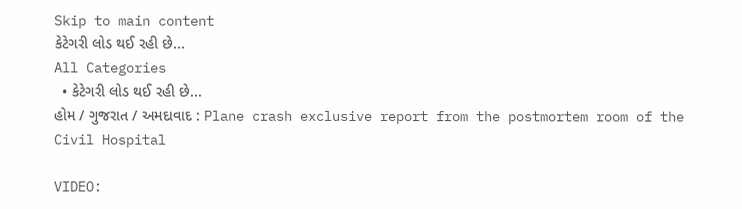Skip to main content
કેટેગરી લોડ થઈ રહી છે...
All Categories
  • કેટેગરી લોડ થઈ રહી છે...
હોમ / ગુજરાત / અમદાવાદ : Plane crash exclusive report from the postmortem room of the Civil Hospital

VIDEO: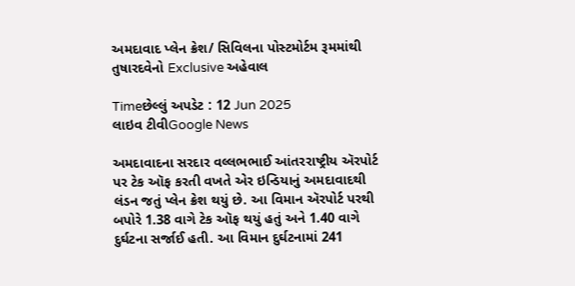અમદાવાદ પ્લેન ક્રેશ/ સિવિલના પોસ્ટમોર્ટમ રૂમમાંથી તુષારદવેનો Exclusive અહેવાલ

Timeછેલ્લું અપડેટ : 12 Jun 2025
લાઇવ ટીવીGoogle News

અમદાવાદના સરદાર વલ્લભભાઈ આંતરરાષ્ટ્રીય ઍરપોર્ટ પર ટેક ઑફ કરતી વખતે એર ઇન્ડિયાનું અમદાવાદથી લંડન જતું પ્લેન ક્રેશ થયું છે. આ વિમાન ઍરપોર્ટ પરથી બપોરે 1.38 વાગે ટેક ઑફ થયું હતું અને 1.40 વાગે દુર્ઘટના સર્જાઈ હતી. આ વિમાન દુર્ઘટનામાં 241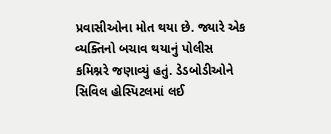પ્રવાસીઓના મોત થયા છે. જ્યારે એક વ્યક્તિનો બચાવ થયાનું પોલીસ કમિશ્નરે જણાવ્યું હતું. ડેડબોડીઓને સિવિલ હોસ્પિટલમાં લઈ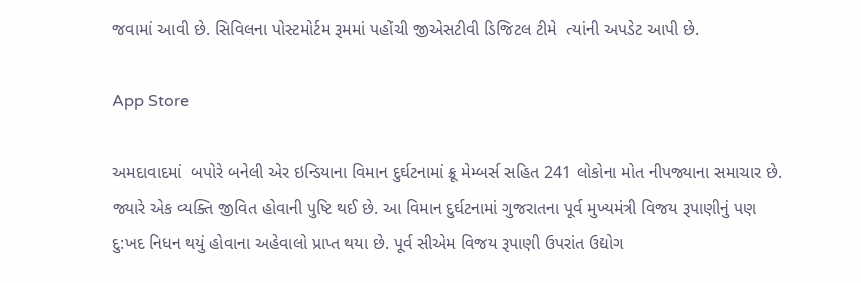જવામાં આવી છે. સિવિલના પોસ્ટમોર્ટમ રૂમમાં પહોંચી જીએસટીવી ડિજિટલ ટીમે  ત્યાંની અપડેટ આપી છે.

App Store

અમદાવાદમાં  બપોરે બનેલી એર ઇન્ડિયાના વિમાન દુર્ઘટનામાં ક્રૂ મેમ્બર્સ સહિત 241 લોકોના મોત નીપજ્યાના સમાચાર છે. જ્યારે એક વ્યક્તિ જીવિત હોવાની પુષ્ટિ થઈ છે. આ વિમાન દુર્ઘટનામાં ગુજરાતના પૂર્વ મુખ્યમંત્રી વિજય રૂપાણીનું પણ દુ:ખદ નિધન થયું હોવાના અહેવાલો પ્રાપ્ત થયા છે. પૂર્વ સીએમ વિજય રૂપાણી ઉપરાંત ઉદ્યોગ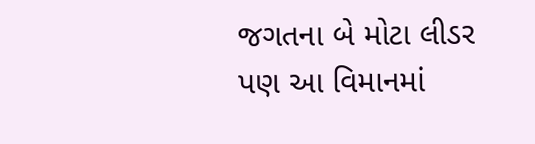જગતના બે મોટા લીડર પણ આ વિમાનમાં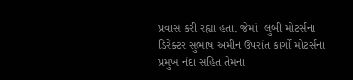પ્રવાસ કરી રહ્યા હતા. જેમાં  લુબી મોટર્સના ડિરેક્ટર સુભાષ અમીન ઉપરાંત કાર્ગો મોટર્સના પ્રમુખ નંદા સહિત તેમના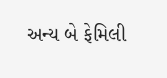અન્ય બે ફેમિલી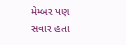મેમ્બર પણ સવાર હતા